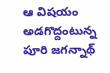ఆ విషయం అడగొద్దంటున్న పూరి జగన్నాథ్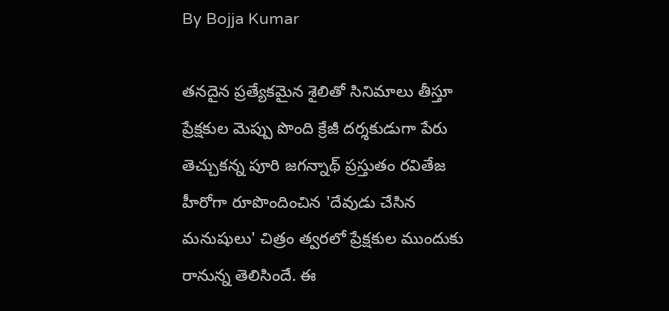By Bojja Kumar

తనదైన ప్రత్యేకమైన శైలితో సినిమాలు తీస్తూ ప్రేక్షకుల మెప్పు పొంది క్రేజీ దర్శకుడుగా పేరు తెచ్చుకన్న పూరి జగన్నాథ్ ప్రస్తుతం రవితేజ హీరోగా రూపొందించిన 'దేవుడు చేసిన మనుషులు' చిత్రం త్వరలో ప్రేక్షకుల ముందుకు రానున్న తెలిసిందే. ఈ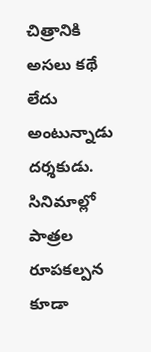చిత్రానికి అసలు కథే లేదు అంటున్నాడు దర్శకుడు. సినిమాల్లో పాత్రల రూపకల్పన కూడా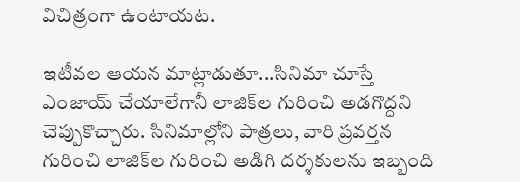విచిత్రంగా ఉంటాయట.

ఇటీవల ఆయన మాట్లాడుతూ...సినిమా చూస్తే ఎంజాయ్ చేయాలేగానీ లాజిక్‌ల గురించి అడగొద్దని చెప్పుకొచ్చారు. సినిమాల్లోని పాత్రలు, వారి ప్రవర్తన గురించి లాజిక్‌ల గురించి అడిగి దర్శకులను ఇబ్బంది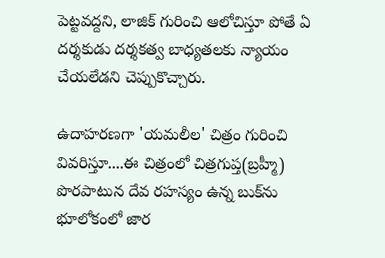పెట్టవద్దని, లాజిక్ గురించి ఆలోచిస్తూ పోతే ఏ దర్శకుడు దర్శకత్వ బాధ్యతలకు న్యాయం చేయలేడని చెప్పుకొచ్చారు.

ఉదాహరణగా 'యమలీల' చిత్రం గురించి వివరిస్తూ....ఈ చిత్రంలో చిత్రగుప్త(బ్రహ్మీ) పొరపాటున దేవ రహస్యం ఉన్న బుక్‌ను భూలోకంలో జార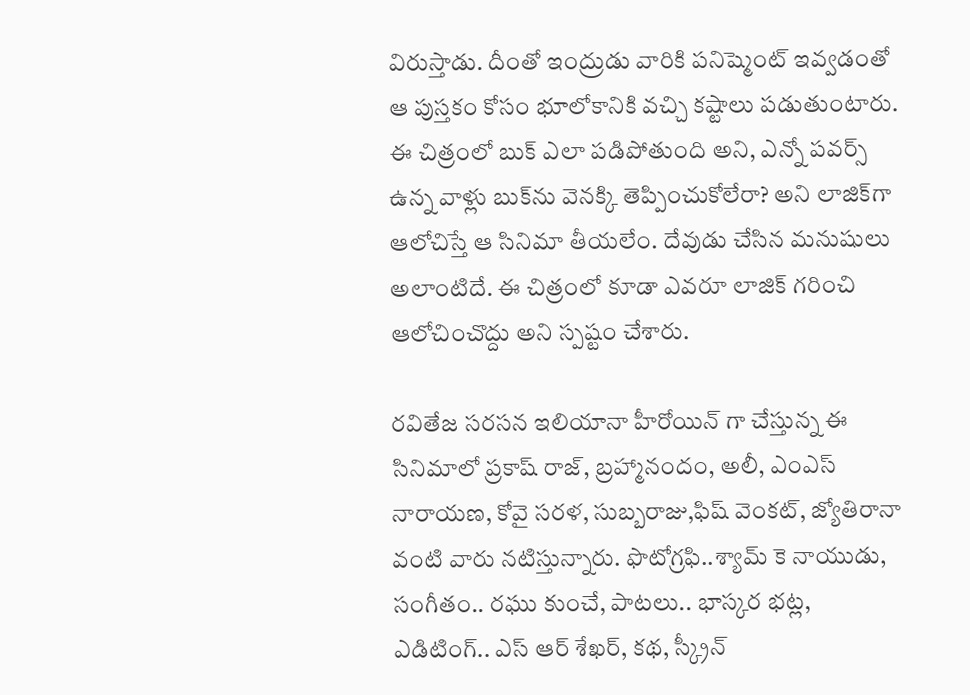విరుస్తాడు. దీంతో ఇంద్రుడు వారికి పనిష్మెంట్ ఇవ్వడంతో ఆ పుస్తకం కోసం భూలోకానికి వచ్చి కష్టాలు పడుతుంటారు. ఈ చిత్రంలో బుక్ ఎలా పడిపోతుంది అని, ఎన్నో పవర్స్ ఉన్న వాళ్లు బుక్‌ను వెనక్కి తెప్పించుకోలేరా? అని లాజిక్‌గా ఆలోచిస్తే ఆ సినిమా తీయలేం. దేవుడు చేసిన మనుషులు అలాంటిదే. ఈ చిత్రంలో కూడా ఎవరూ లాజిక్ గరించి ఆలోచించొద్దు అని స్పష్టం చేశారు.

రవితేజ సరసన ఇలియానా హీరోయిన్ గా చేస్తున్న ఈ సినిమాలో ప్రకాష్ రాజ్, బ్రహ్మానందం, అలీ, ఎంఎస్ నారాయణ, కోవై సరళ, సుబ్బరాజు,ఫిష్ వెంకట్, జ్యోతిరానా వంటి వారు నటిస్తున్నారు. ఫొటోగ్రఫి..శ్యామ్ కె నాయుడు, సంగీతం.. రఘు కుంచే, పాటలు.. భాస్కర భట్ల, ఎడిటింగ్.. ఎస్ ఆర్ శేఖర్, కథ, స్క్రీన్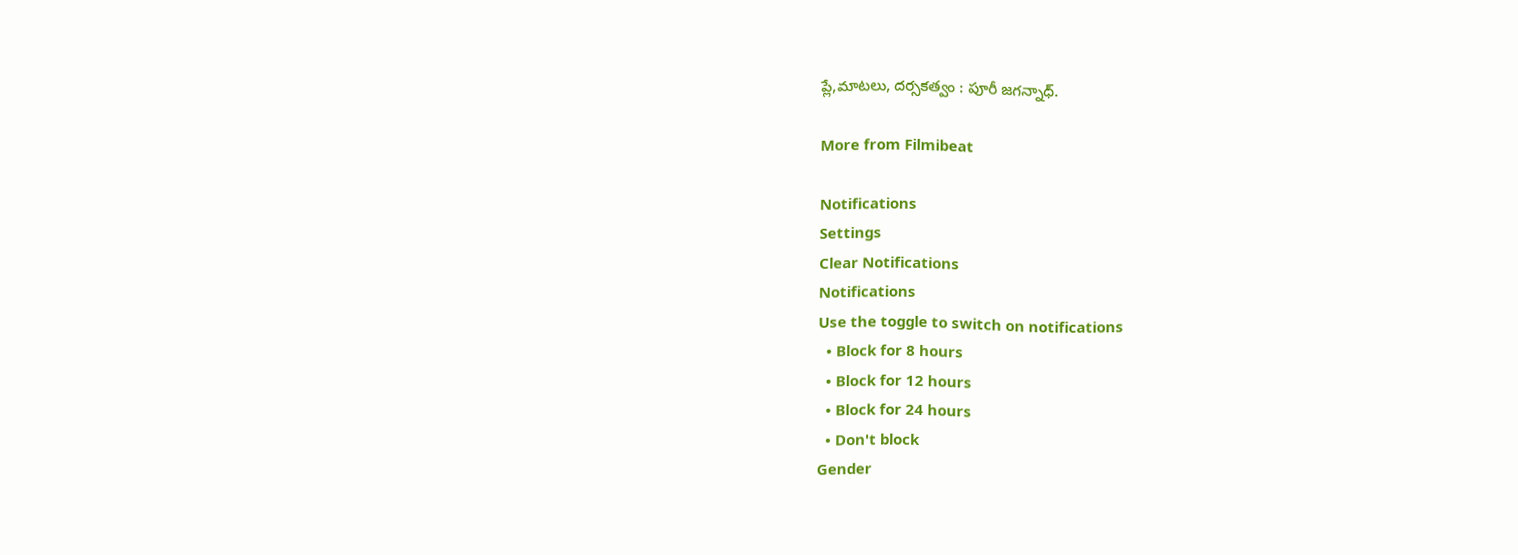ప్లే,మాటలు, దర్సకత్వం : పూరీ జగన్నాధ్.

More from Filmibeat

Notifications
Settings
Clear Notifications
Notifications
Use the toggle to switch on notifications
  • Block for 8 hours
  • Block for 12 hours
  • Block for 24 hours
  • Don't block
Gender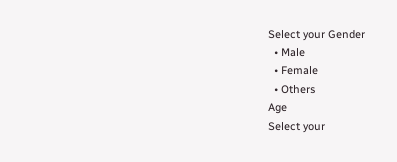Select your Gender
  • Male
  • Female
  • Others
Age
Select your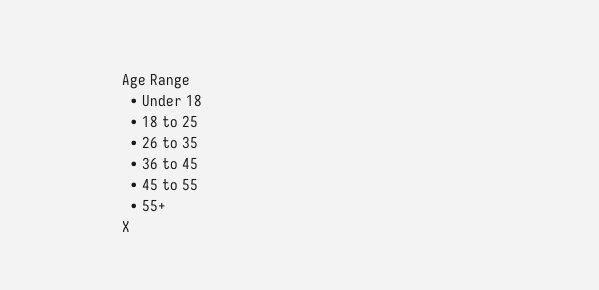Age Range
  • Under 18
  • 18 to 25
  • 26 to 35
  • 36 to 45
  • 45 to 55
  • 55+
X